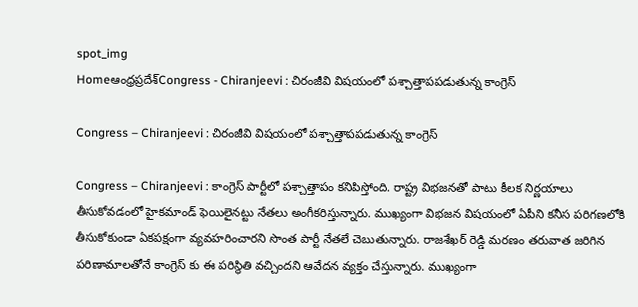spot_img
Homeఆంధ్రప్రదేశ్‌Congress - Chiranjeevi : చిరంజీవి విషయంలో పశ్చాత్తాపపడుతున్న కాంగ్రెస్

Congress – Chiranjeevi : చిరంజీవి విషయంలో పశ్చాత్తాపపడుతున్న కాంగ్రెస్

Congress – Chiranjeevi : కాంగ్రెస్ పార్టీలో పశ్చాత్తాపం కనిపిస్తోంది. రాష్ట్ర విభజనతో పాటు కీలక నిర్ణయాలు తీసుకోవడంలో హైకమాండ్ ఫెయిలైనట్టు నేతలు అంగీకరిస్తున్నారు. ముఖ్యంగా విభజన విషయంలో ఏపీని కనీస పరిగణలోకి తీసుకోకుండా ఏకపక్షంగా వ్యవహరించారని సొంత పార్టీ నేతలే చెబుతున్నారు. రాజశేఖర్ రెడ్డి మరణం తరువాత జరిగిన పరిణామాలతోనే కాంగ్రెస్ కు ఈ పరిస్థితి వచ్చిందని ఆవేదన వ్యక్తం చేస్తున్నారు. ముఖ్యంగా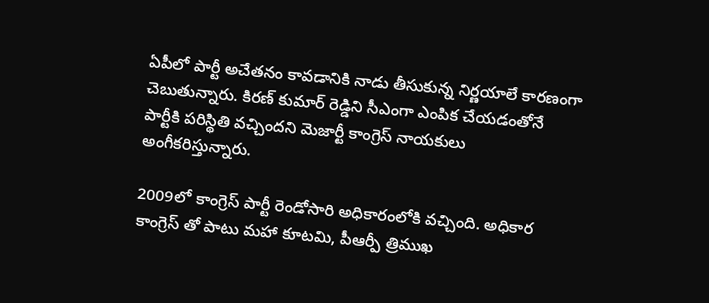ఏపీలో పార్టీ అచేతనం కావడానికి నాడు తీసుకున్న నిర్ణయాలే కారణంగా చెబుతున్నారు. కిరణ్ కుమార్ రెడ్డిని సీఎంగా ఎంపిక చేయడంతోనే పార్టీకి పరిస్థితి వచ్చిందని మెజార్టీ కాంగ్రెస్ నాయకులు అంగీకరిస్తున్నారు.

2009లో కాంగ్రెస్ పార్టీ రెండోసారి అధికారంలోకి వచ్చింది. అధికార కాంగ్రెస్ తో పాటు మహా కూటమి, పీఆర్పీ త్రిముఖ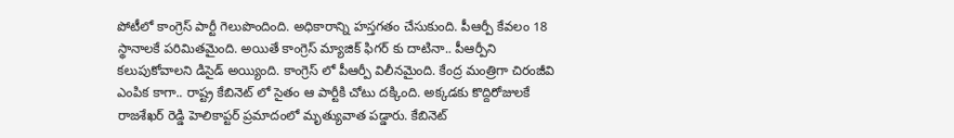పోటీలో కాంగ్రెస్ పార్టీ గెలుపొందింది. అధికారాన్ని హస్తగతం చేసుకుంది. పీఆర్పీ కేవలం 18 స్థానాలకే పరిమితమైంది. అయితే కాంగ్రెస్ మ్యాజిక్ ఫిగర్ కు దాటినా.. పీఆర్పీని కలుపుకోవాలని డిసైడ్ అయ్యింది. కాంగ్రెస్ లో పీఆర్పీ విలీనమైంది. కేంద్ర మంత్రిగా చిరంజీవి ఎంపిక కాగా.. రాష్ట్ర కేబినెట్ లో సైతం ఆ పార్టీకి చోటు దక్కింది. అక్కడకు కొద్దిరోజులకే రాజశేఖర్ రెడ్డి హెలికాప్టర్ ప్రమాదంలో మృత్యువాత పడ్డారు. కేబినెట్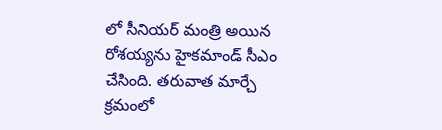లో సీనియర్ మంత్రి అయిన రోశయ్యను హైకమాండ్ సీఎం చేసింది. తరువాత మార్చే క్రమంలో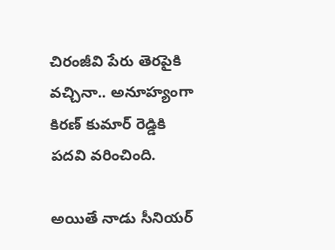చిరంజీవి పేరు తెరపైకి వచ్చినా.. అనూహ్యంగా కిరణ్ కుమార్ రెడ్డికి పదవి వరించింది.

అయితే నాడు సీనియర్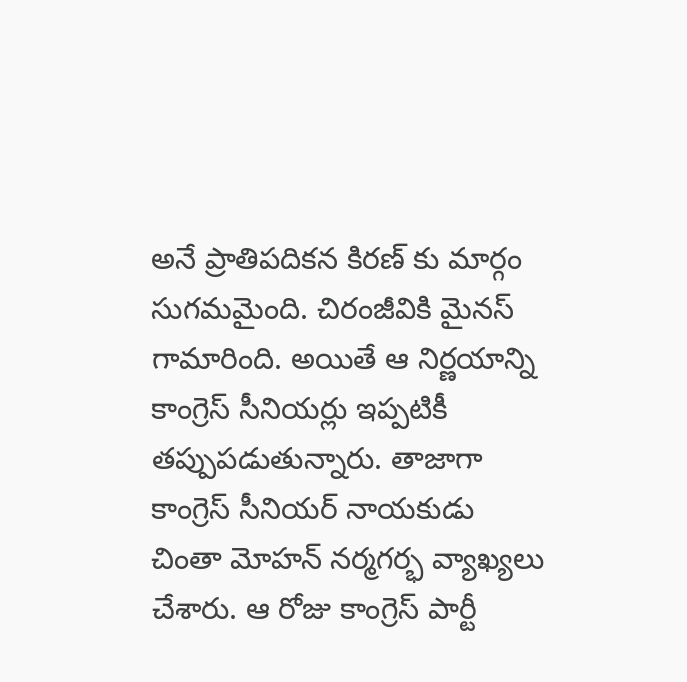అనే ప్రాతిపదికన కిరణ్ కు మార్గం సుగమమైంది. చిరంజీవికి మైనస్ గామారింది. అయితే ఆ నిర్ణయాన్ని కాంగ్రెస్ సీనియర్లు ఇప్పటికీ తప్పుపడుతున్నారు. తాజాగా కాంగ్రెస్ సీనియర్ నాయకుడు చింతా మోహన్ నర్మగర్భ వ్యాఖ్యలు చేశారు. ఆ రోజు కాంగ్రెస్ పార్టీ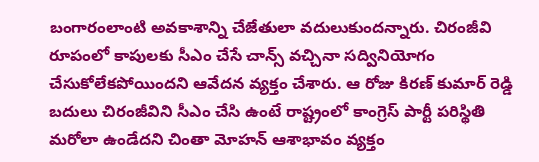బంగారంలాంటి అవకాశాన్ని చేజేతులా వదులుకుందన్నారు. చిరంజీవి రూపంలో కాపులకు సీఎం చేసే చాన్స్ వచ్చినా సద్వినియోగం చేసుకోలేకపోయిందని ఆవేదన వ్యక్తం చేశారు. ఆ రోజు కిరణ్ కుమార్ రెడ్డి బదులు చిరంజీవిని సీఎం చేసి ఉంటే రాష్ట్రంలో కాంగ్రెస్ పార్టీ పరిస్థితి మరోలా ఉండేదని చింతా మోహన్ ఆశాభావం వ్యక్తం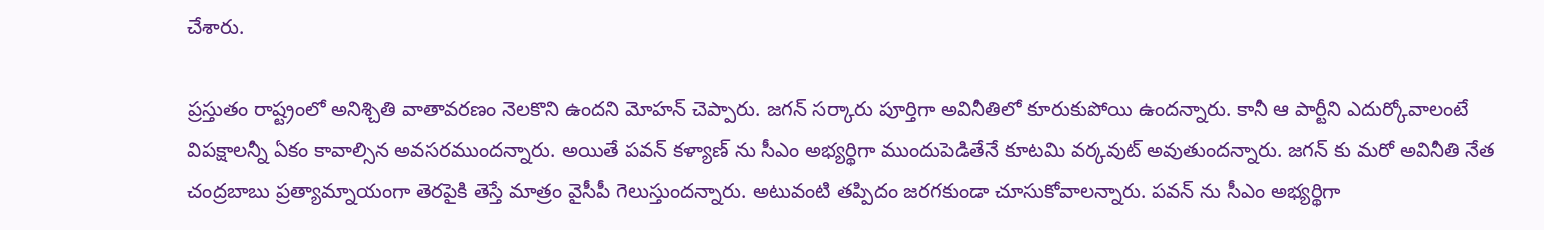చేశారు.

ప్రస్తుతం రాష్ట్రంలో అనిశ్చితి వాతావరణం నెలకొని ఉందని మోహన్ చెప్పారు. జగన్ సర్కారు పూర్తిగా అవినీతిలో కూరుకుపోయి ఉందన్నారు. కానీ ఆ పార్టీని ఎదుర్కోవాలంటే విపక్షాలన్నీ ఏకం కావాల్సిన అవసరముందన్నారు. అయితే పవన్ కళ్యాణ్ ను సీఎం అభ్యర్థిగా ముందుపెడితేనే కూటమి వర్కవుట్ అవుతుందన్నారు. జగన్ కు మరో అవినీతి నేత చంద్రబాబు ప్రత్యామ్నాయంగా తెరపైకి తెస్తే మాత్రం వైసీపీ గెలుస్తుందన్నారు. అటువంటి తప్పిదం జరగకుండా చూసుకోవాలన్నారు. పవన్ ను సీఎం అభ్యర్థిగా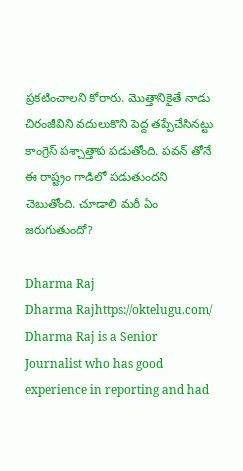ప్రకటించాలని కోరారు. మొత్తానికైతే నాడు చిరంజీవిని వదులుకొని పెద్ద తప్పేచేసినట్టు కాంగ్రెస్ పశ్చాత్తాప పడుతోంది. పవన్ తోనే ఈ రాష్ట్రం గాడిలో పడుతుందని చెబుతోంది. చూడాలి మరీ ఏం జరుగుతుందో?

Dharma Raj
Dharma Rajhttps://oktelugu.com/
Dharma Raj is a Senior Journalist who has good experience in reporting and had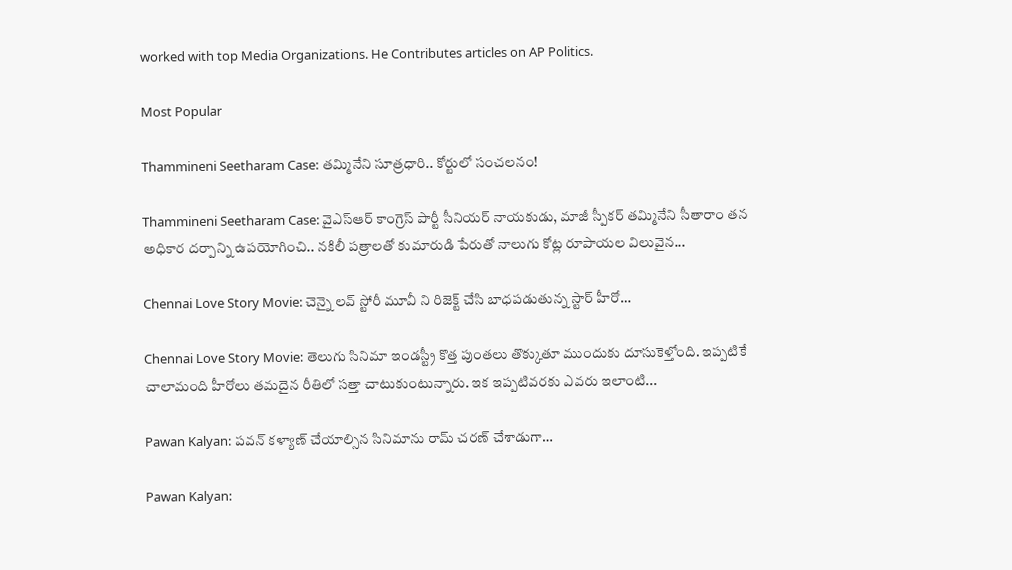worked with top Media Organizations. He Contributes articles on AP Politics.

Most Popular

Thammineni Seetharam Case: తమ్మినేని సూత్రధారి.. కోర్టులో సంచలనం!

Thammineni Seetharam Case: వైఎస్ఆర్ కాంగ్రెస్ పార్టీ సీనియర్ నాయకుడు, మాజీ స్పీకర్ తమ్మినేని సీతారాం తన అధికార దర్పాన్ని ఉపయోగించి.. నకిలీ పత్రాలతో కుమారుడి పేరుతో నాలుగు కోట్ల రూపాయల విలువైన...

Chennai Love Story Movie: చెన్నై లవ్ స్టోరీ మూవీ ని రిజెక్ట్ చేసి బాధపడుతున్న స్టార్ హీరో…

Chennai Love Story Movie: తెలుగు సినిమా ఇండస్ట్రీ కొత్త పుంతలు తొక్కుతూ ముందుకు దూసుకెళ్తోంది. ఇప్పటికే చాలామంది హీరోలు తమదైన రీతిలో సత్తా చాటుకుంటున్నారు. ఇక ఇప్పటివరకు ఎవరు ఇలాంటి...

Pawan Kalyan: పవన్ కళ్యాణ్ చేయాల్సిన సినిమాను రామ్ చరణ్ చేశాడుగా…

Pawan Kalyan: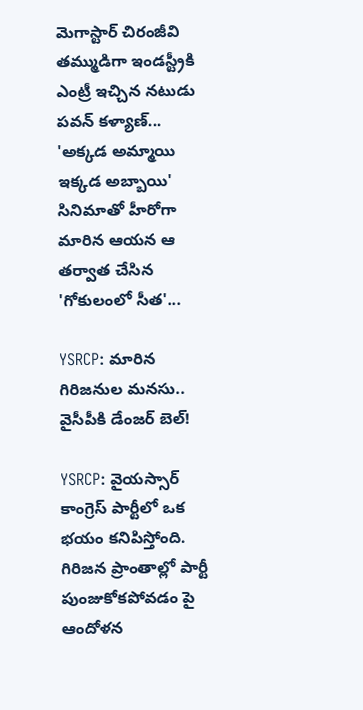మెగాస్టార్ చిరంజీవి తమ్ముడిగా ఇండస్ట్రీకి ఎంట్రీ ఇచ్చిన నటుడు పవన్ కళ్యాణ్... 'అక్కడ అమ్మాయి ఇక్కడ అబ్బాయి' సినిమాతో హీరోగా మారిన ఆయన ఆ తర్వాత చేసిన 'గోకులంలో సీత'...

YSRCP: మారిన గిరిజనుల మనసు.. వైసీపీకి డేంజర్ బెల్!

YSRCP: వైయస్సార్ కాంగ్రెస్ పార్టీలో ఒక భయం కనిపిస్తోంది. గిరిజన ప్రాంతాల్లో పార్టీ పుంజుకోకపోవడం పై ఆందోళన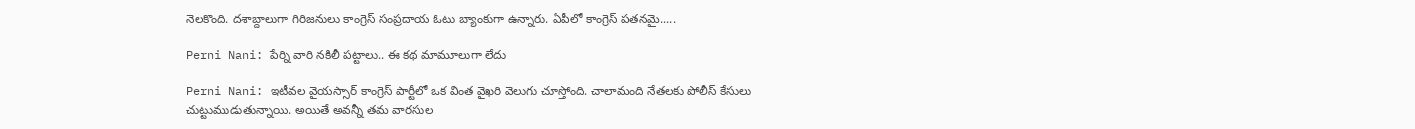నెలకొంది. దశాబ్దాలుగా గిరిజనులు కాంగ్రెస్ సంప్రదాయ ఓటు బ్యాంకుగా ఉన్నారు. ఏపీలో కాంగ్రెస్ పతనమై.....

Perni Nani: పేర్ని వారి నకిలీ పట్టాలు.. ఈ కథ మామూలుగా లేదు

Perni Nani: ఇటీవల వైయస్సార్ కాంగ్రెస్ పార్టీలో ఒక వింత వైఖరి వెలుగు చూస్తోంది. చాలామంది నేతలకు పోలీస్ కేసులు చుట్టుముడుతున్నాయి. అయితే అవన్నీ తమ వారసుల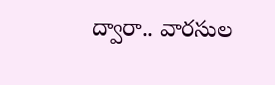ద్వారా.. వారసుల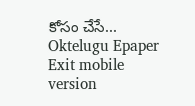కోసం చేసే...
Oktelugu Epaper
Exit mobile version